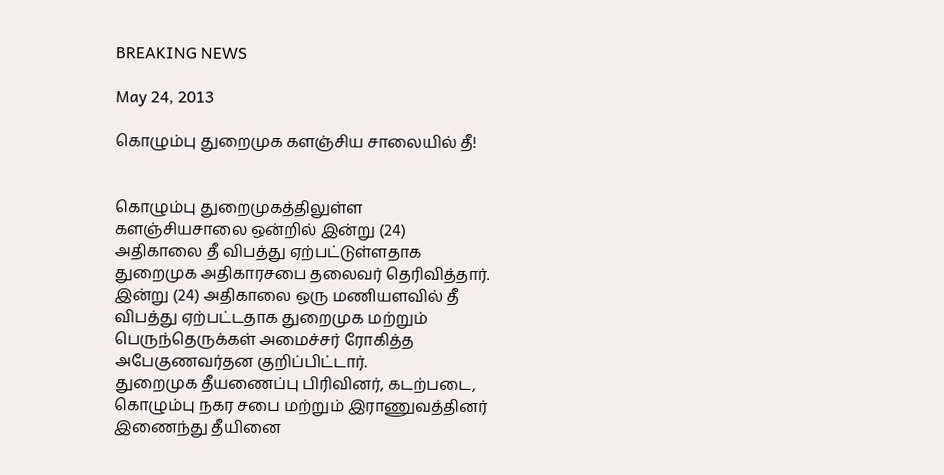BREAKING NEWS

May 24, 2013

கொழும்பு துறைமுக களஞ்சிய சாலையில் தீ!


கொழும்பு துறைமுகத்திலுள்ள களஞ்சியசாலை ஒன்றில் இன்று (24) அதிகாலை தீ விபத்து ஏற்பட்டுள்ளதாக துறைமுக அதிகாரசபை தலைவர் தெரிவித்தார்.
இன்று (24) அதிகாலை ஒரு மணியளவில் தீ விபத்து ஏற்பட்டதாக துறைமுக மற்றும் பெருந்தெருக்கள் அமைச்சர் ரோகித்த அபேகுணவர்தன குறிப்பிட்டார்.
துறைமுக தீயணைப்பு பிரிவினர், கடற்படை, கொழும்பு நகர சபை மற்றும் இராணுவத்தினர் இணைந்து தீயினை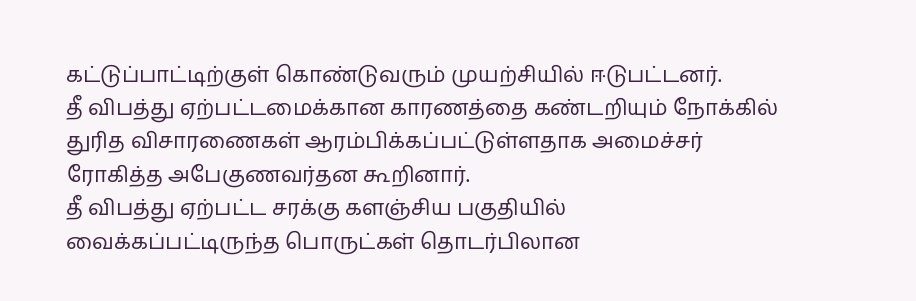கட்டுப்பாட்டிற்குள் கொண்டுவரும் முயற்சியில் ஈடுபட்டனர்.
தீ விபத்து ஏற்பட்டமைக்கான காரணத்தை கண்டறியும் நோக்கில் துரித விசாரணைகள் ஆரம்பிக்கப்பட்டுள்ளதாக அமைச்சர் ரோகித்த அபேகுணவர்தன கூறினார்.
தீ விபத்து ஏற்பட்ட சரக்கு களஞ்சிய பகுதியில் வைக்கப்பட்டிருந்த பொருட்கள் தொடர்பிலான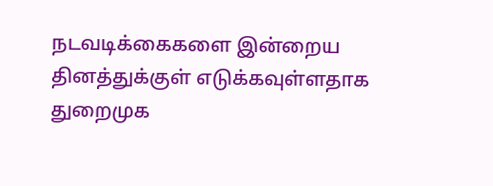நடவடிக்கைகளை இன்றைய தினத்துக்குள் எடுக்கவுள்ளதாக துறைமுக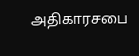அதிகாரசபை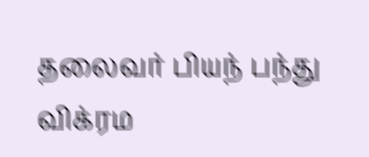தலைவர் பியந் பந்து விக்ரம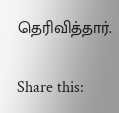தெரிவித்தார்.

Share this: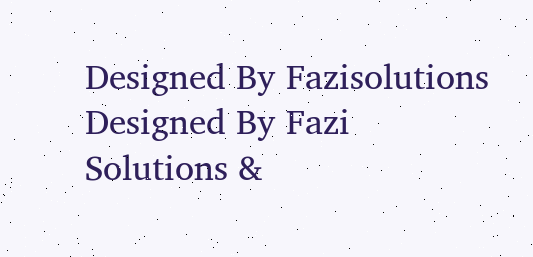Designed By Fazisolutions
Designed By Fazi Solutions &